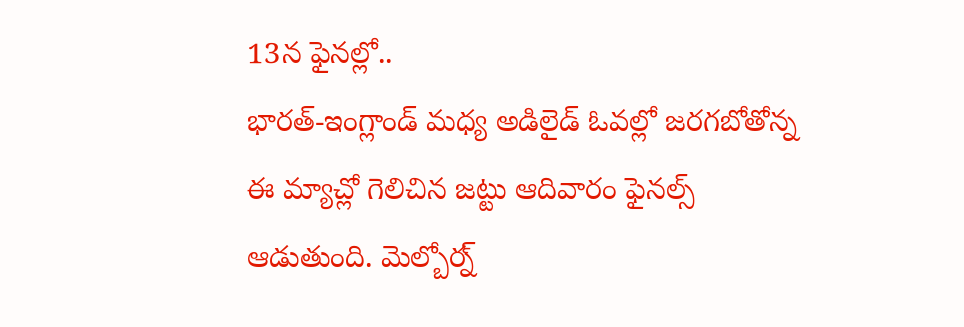13న ఫైనల్లో..
భారత్-ఇంగ్లాండ్ మధ్య అడిలైడ్ ఓవల్లో జరగబోతోన్న ఈ మ్యాచ్లో గెలిచిన జట్టు ఆదివారం ఫైనల్స్ ఆడుతుంది. మెల్బోర్న్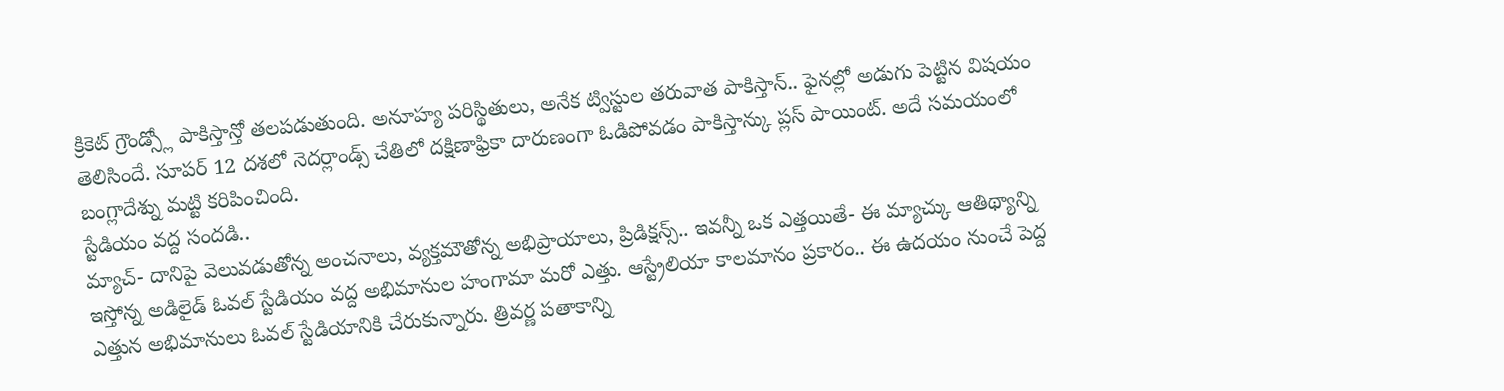క్రికెట్ గ్రౌండ్స్లో పాకిస్తాన్తో తలపడుతుంది. అనూహ్య పరిస్థితులు, అనేక ట్విస్టుల తరువాత పాకిస్తాన్.. ఫైనల్లో అడుగు పెట్టిన విషయం తెలిసిందే. సూపర్ 12 దశలో నెదర్లాండ్స్ చేతిలో దక్షిణాఫ్రికా దారుణంగా ఓడిపోవడం పాకిస్తాన్కు ప్లస్ పాయింట్. అదే సమయంలో బంగ్లాదేశ్ను మట్టి కరిపించింది.
స్టేడియం వద్ద సందడి..
మ్యాచ్- దానిపై వెలువడుతోన్న అంచనాలు, వ్యక్తమౌతోన్న అభిప్రాయాలు, ప్రిడిక్షన్స్.. ఇవన్నీ ఒక ఎత్తయితే- ఈ మ్యాచ్కు ఆతిథ్యాన్ని ఇస్తోన్న అడిలైడ్ ఓవల్ స్టేడియం వద్ద అభిమానుల హంగామా మరో ఎత్తు. ఆస్ట్రేలియా కాలమానం ప్రకారం.. ఈ ఉదయం నుంచే పెద్ద ఎత్తున అభిమానులు ఓవల్ స్టేడియానికి చేరుకున్నారు. త్రివర్ణ పతాకాన్ని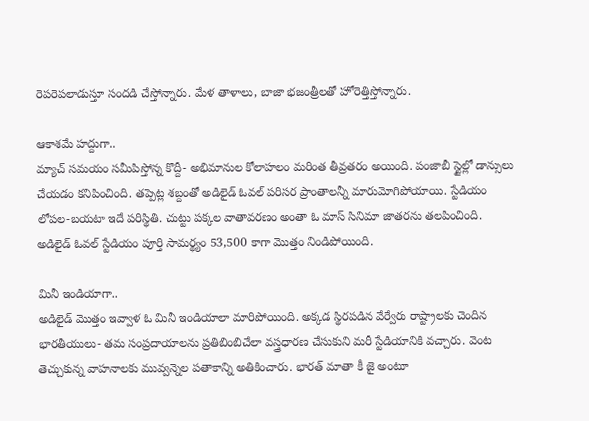రెపరెపలాడుస్తూ సందడి చేస్తోన్నారు. మేళ తాళాలు, బాజా భజంత్రీలతో హోరెత్తిస్తోన్నారు.

ఆకాశమే హద్దుగా..
మ్యాచ్ సమయం సమీపిస్తోన్న కొద్దీ- అభిమానుల కోలాహలం మరింత తీవ్రతరం అయింది. పంజాబీ స్టైల్లో డాన్సులు చేయడం కనిపించింది. తప్పెట్ల శబ్దంతో అడిలైడ్ ఓవల్ పరిసర ప్రాంతాలన్నీ మారుమోగిపోయాయి. స్టేడియం లోపల-బయటా ఇదే పరిస్థితి. చుట్టు పక్కల వాతావరణం అంతా ఓ మాస్ సినిమా జాతరను తలపించింది. అడిలైడ్ ఓవల్ స్టేడియం పూర్తి సామర్థ్యం 53,500 కాగా మొత్తం నిండిపోయింది.

మినీ ఇండియాగా..
అడిలైడ్ మొత్తం ఇవ్వాళ ఓ మినీ ఇండియాలా మారిపోయింది. అక్కడ స్థిరపడిన వేర్వేరు రాష్ట్రాలకు చెందిన భారతీయులు- తమ సంప్రదాయాలను ప్రతిబింబిచేలా వస్త్రధారణ చేసుకుని మరీ స్టేడియానికి వచ్చారు. వెంట తెచ్చుకున్న వాహనాలకు మువ్వన్నెల పతాకాన్ని అతికించారు. భారత్ మాతా కీ జై అంటూ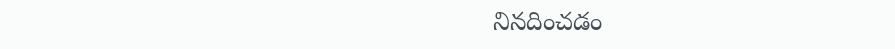నినదించడం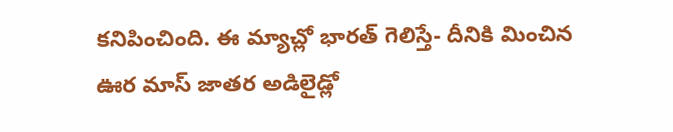కనిపించింది. ఈ మ్యాచ్లో భారత్ గెలిస్తే- దీనికి మించిన ఊర మాస్ జాతర అడిలైడ్లో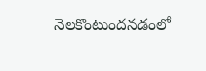నెలకొంటుందనడంలో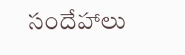సందేహాలు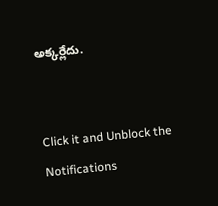అక్కర్లేదు.


Click it and Unblock the Notifications